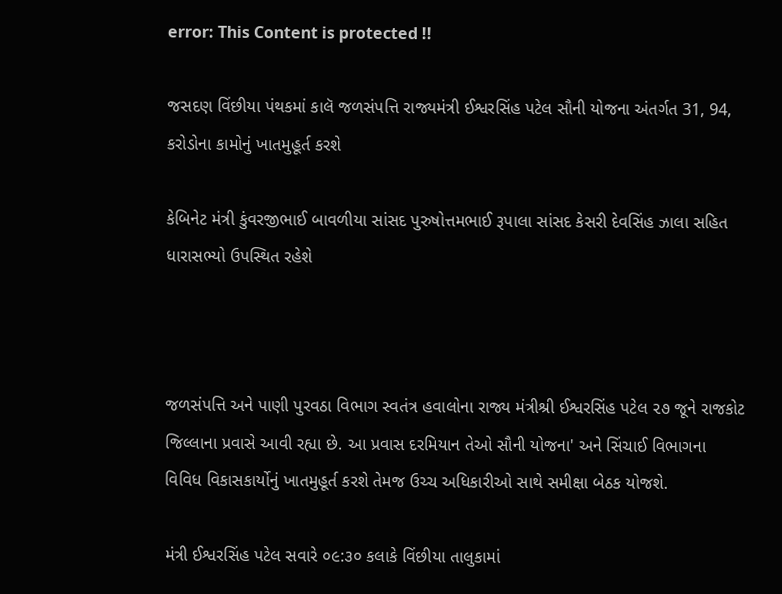error: This Content is protected !!

જસદણ વિંછીયા પંથકમાં કાલૅ જળસંપત્તિ રાજ્યમંત્રી ઈશ્વરસિંહ પટેલ સૌની યોજના અંતર્ગત 31, 94, કરોડોના કામોનું ખાતમુહૂર્ત કરશે

કેબિનેટ મંત્રી કુંવરજીભાઈ બાવળીયા સાંસદ પુરુષોત્તમભાઈ રૂપાલા સાંસદ કેસરી દેવસિંહ ઝાલા સહિત ધારાસભ્યો ઉપસ્થિત રહેશે



જળસંપત્તિ અને પાણી પુરવઠા વિભાગ સ્વતંત્ર હવાલોના રાજ્ય મંત્રીશ્રી ઈશ્વરસિંહ પટેલ ૨૭ જૂને રાજકોટ જિલ્લાના પ્રવાસે આવી રહ્યા છે. આ પ્રવાસ દરમિયાન તેઓ સૌની યોજના' અને સિંચાઈ વિભાગના વિવિધ વિકાસકાર્યોનું ખાતમુહૂર્ત કરશે તેમજ ઉચ્ચ અધિકારીઓ સાથે સમીક્ષા બેઠક યોજશે.

મંત્રી ઈશ્વરસિંહ પટેલ સવારે ૦૯:૩૦ કલાકે વિંછીયા તાલુકામાં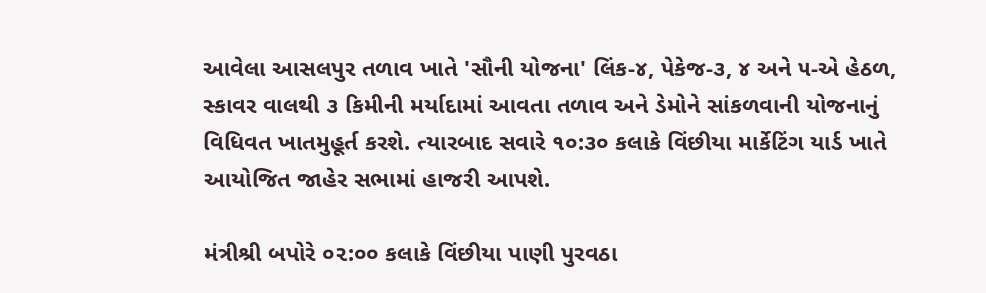આવેલા આસલપુર તળાવ ખાતે 'સૌની યોજના' લિંક-૪, પેકેજ-૩, ૪ અને ૫-એ હેઠળ, સ્કાવર વાલથી ૩ કિમીની મર્યાદામાં આવતા તળાવ અને ડેમોને સાંકળવાની યોજનાનું વિધિવત ખાતમુહૂર્ત કરશે. ત્યારબાદ સવારે ૧૦:૩૦ કલાકે વિંછીયા માર્કેટિંગ યાર્ડ ખાતે આયોજિત જાહેર સભામાં હાજરી આપશે.

મંત્રીશ્રી બપોરે ૦૨:૦૦ કલાકે વિંછીયા પાણી પુરવઠા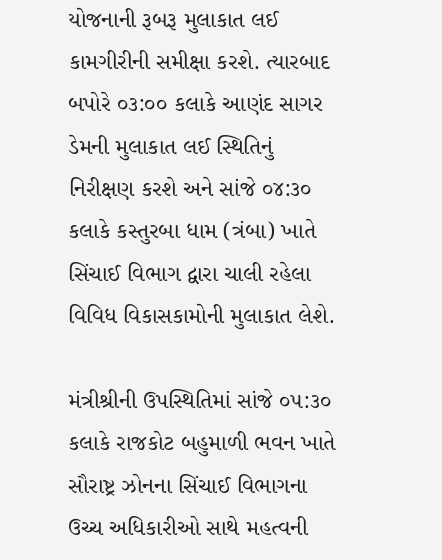યોજનાની રૂબરૂ મુલાકાત લઈ કામગીરીની સમીક્ષા કરશે. ત્યારબાદ બપોરે ૦૩:૦૦ કલાકે આણંદ સાગર ડેમની મુલાકાત લઈ સ્થિતિનું નિરીક્ષણ કરશે અને સાંજે ૦૪:૩૦ કલાકે કસ્તુરબા ધામ (ત્રંબા) ખાતે સિંચાઈ વિભાગ દ્વારા ચાલી રહેલા વિવિધ વિકાસકામોની મુલાકાત લેશે.

મંત્રીશ્રીની ઉપસ્થિતિમાં સાંજે ૦૫:૩૦ કલાકે રાજકોટ બહુમાળી ભવન ખાતે સૌરાષ્ટ્ર ઝોનના સિંચાઈ વિભાગના ઉચ્ચ અધિકારીઓ સાથે મહત્વની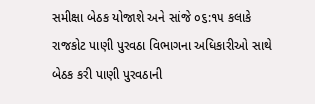સમીક્ષા બેઠક યોજાશે અને સાંજે ૦૬:૧૫ કલાકે રાજકોટ પાણી પુરવઠા વિભાગના અધિકારીઓ સાથે બેઠક કરી પાણી પુરવઠાની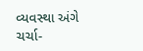વ્યવસ્થા અંગે ચર્ચા-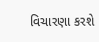વિચારણા કરશે